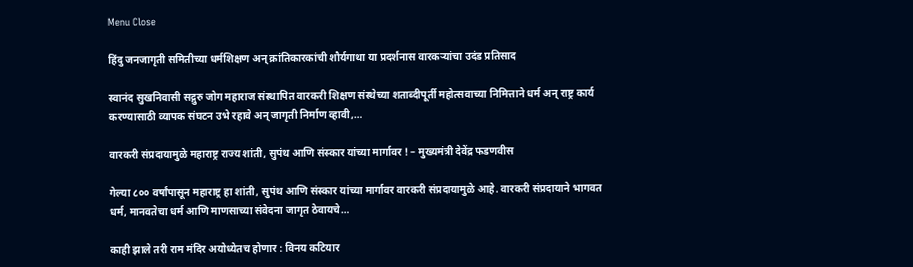Menu Close

हिंदु जनजागृती समितीच्या धर्मशिक्षण अन् क्रांतिकारकांची शौर्यगाथा या प्रदर्शनास वारकऱ्यांचा उदंड प्रतिसाद

स्वानंद सुखनिवासी सद्गुरु जोग महाराज संस्थापित वारकरी शिक्षण संस्थेच्या शताब्दीपूर्ती महोत्सवाच्या निमित्ताने धर्म अन् राष्ट्र कार्य करण्यासाठी व्यापक संघटन उभे रहावे अन् जागृती निर्माण व्हावी,…

वारकरी संप्रदायामुळे महाराष्ट्र राज्य शांती, सुपंथ आणि संस्कार यांच्या मार्गावर ! – मुख्यमंत्री देवेंद्र फडणवीस

गेल्या ८०० वर्षांपासून महाराष्ट्र हा शांती, सुपंथ आणि संस्कार यांच्या मार्गावर वारकरी संप्रदायामुळे आहे. वारकरी संप्रदायाने भागवत धर्म, मानवतेचा धर्म आणि माणसाच्या संवेदना जागृत ठेवायचे…

काही झाले तरी राम मंदिर अयोध्येतच होणार : विनय कटियार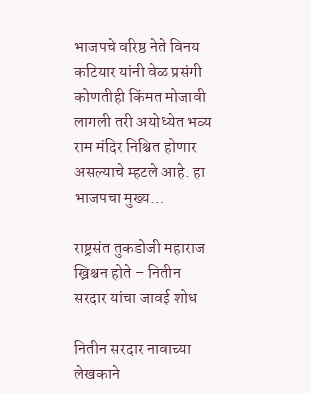भाजपचे वरिष्ठ नेते विनय कटियार यांनी वेळ प्रसंगी कोणतीही किंमत मोजावी लागली तरी अयोध्येत भव्य राम मंदिर निश्चित होणार असल्याचे म्हटले आहे. हा भाजपचा मुख्य…

राष्ट्रसंत तुकडोजी महाराज ख्रिश्चन होते – नितीन सरदार यांचा जावई शोध

नितीन सरदार नावाच्या लेखकाने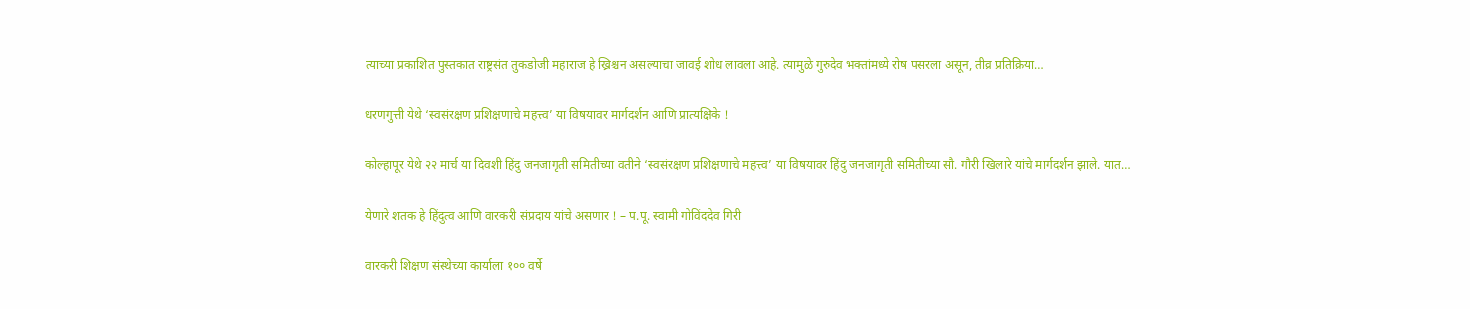त्याच्या प्रकाशित पुस्तकात राष्ट्रसंत तुकडोजी महाराज हे ख्रिश्चन असल्याचा जावई शोध लावला आहे. त्यामुळे गुरुदेव भक्तांमध्ये रोष पसरला असून, तीव्र प्रतिक्रिया…

धरणगुत्ती येथे ‘स्वसंरक्षण प्रशिक्षणाचे महत्त्व’ या विषयावर मार्गदर्शन आणि प्रात्यक्षिके !

कोल्हापूर येथे २२ मार्च या दिवशी हिंदु जनजागृती समितीच्या वतीने ‘स्वसंरक्षण प्रशिक्षणाचे महत्त्व’ या विषयावर हिंदु जनजागृती समितीच्या सौ. गौरी खिलारे यांचे मार्गदर्शन झाले. यात…

येणारे शतक हे हिंदुत्व आणि वारकरी संप्रदाय यांचे असणार ! – प.पू. स्वामी गोविंददेव गिरी

वारकरी शिक्षण संस्थेच्या कार्याला १०० वर्षे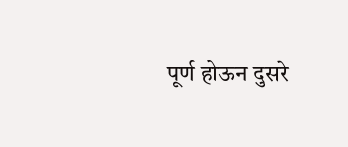पूर्ण होऊन दुसरे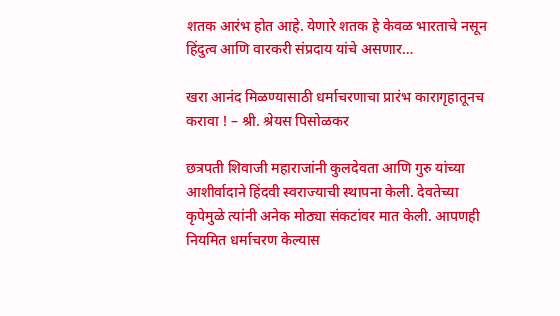शतक आरंभ होत आहे. येणारे शतक हे केवळ भारताचे नसून हिंदुत्व आणि वारकरी संप्रदाय यांचे असणार…

खरा आनंद मिळण्यासाठी धर्माचरणाचा प्रारंभ कारागृहातूनच करावा ! – श्री. श्रेयस पिसोळकर

छत्रपती शिवाजी महाराजांनी कुलदेवता आणि गुरु यांच्या आशीर्वादाने हिंदवी स्वराज्याची स्थापना केली. देवतेच्या कृपेमुळे त्यांनी अनेक मोठ्या संकटांवर मात केली. आपणही नियमित धर्माचरण केल्यास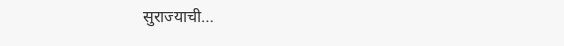सुराज्याची…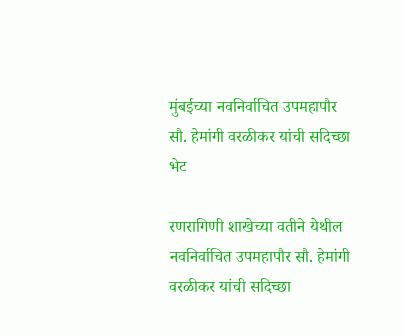मुंबईच्या नवनिर्वाचित उपमहापौर सौ. हेमांगी वरळीकर यांची सदिच्छा भेट

रणरागिणी शाखेच्या वतीने येथील नवनिर्वाचित उपमहापौर सौ. हेमांगी वरळीकर यांची सदिच्छा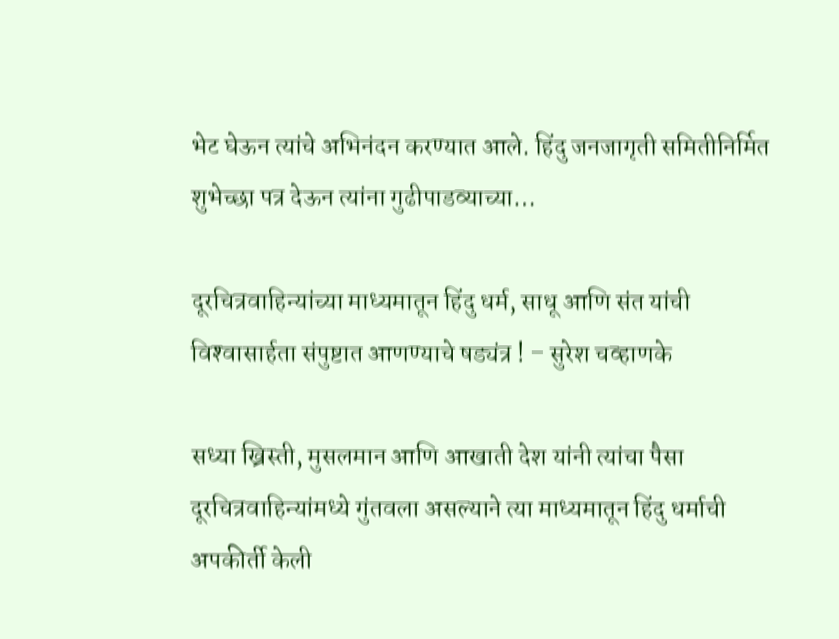भेट घेऊन त्यांचे अभिनंदन करण्यात आले. हिंदु जनजागृती समितीनिर्मित शुभेच्छा पत्र देऊन त्यांना गुढीपाडव्याच्या…

दूरचित्रवाहिन्यांच्या माध्यमातून हिंदु धर्म, साधू आणि संत यांची विश्‍वासार्हता संपुष्टात आणण्याचे षड्यंत्र ! – सुरेश चव्हाणके

सध्या ख्रिस्ती, मुसलमान आणि आखाती देश यांनी त्यांचा पैसा दूरचित्रवाहिन्यांमध्ये गुंतवला असल्याने त्या माध्यमातून हिंदु धर्माची अपकीर्ती केली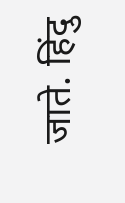जाते. हिंदु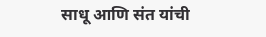साधू आणि संत यांची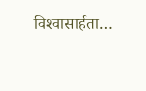विश्‍वासार्हता…